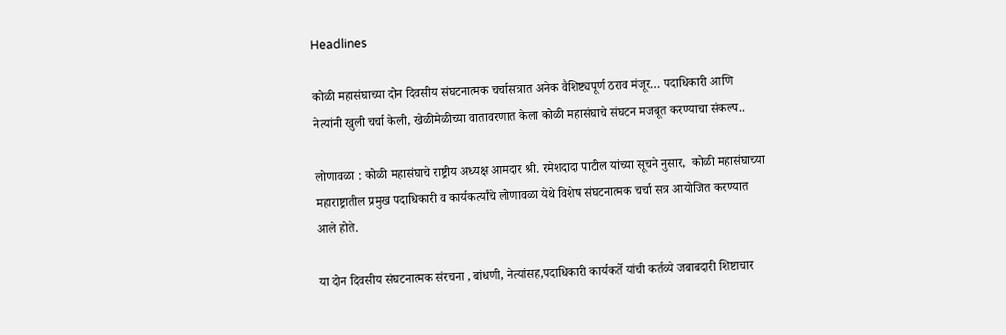Headlines

कोळी महासंघाच्या दोन दिवसीय संघटनात्मक चर्चासत्रात अनेक वैशिष्ट्यपूर्ण ठराव मंजूर… पदाधिकारी आणि नेत्यांनी खुली चर्चा केली, खेळीमेळीच्या वातावरणात केला कोळी महासंघाचे संघटन मजबूत करण्याचा संकल्प..

लोणावळा : कोळी महासंघाचे राष्ट्रीय अध्यक्ष आमदार श्री. रमेशदादा पाटील यांच्या सूचने नुसार,  कोळी महासंघाच्या महाराष्ट्रातील प्रमुख पदाधिकारी व कार्यकर्त्यांचे लोणावळा येथे विशेष संघटनात्मक चर्चा सत्र आयोजित करण्यात आले होते.

या दोन दिवसीय संघटनात्मक संरचना , बांधणी, नेत्यांसह,पदाधिकारी कार्यकर्ते यांची कर्तव्ये जबाबदारी शिष्टाचार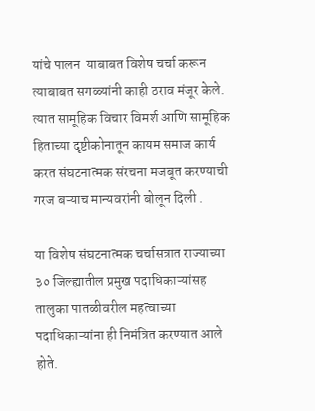यांचे पालन  याबाबत विशेष चर्चा करून त्याबाबत सगळ्यांनी काही ठराव मंजूर केले. त्यात सामूहिक विचार विमर्श आणि सामूहिक हिताच्या दृष्टीकोनातून कायम समाज कार्य करत संघटनात्मक संरचना मजबूत करण्याची गरज बऱ्याच मान्यवरांनी बोलून दिली .

या विशेष संघटनात्मक चर्चासत्रात राज्याच्या ३० जिल्ह्यातील प्रमुख पदाधिकाऱ्यांसह तालुका पातळीवरील महत्वाच्या पदाधिकाऱ्यांना ही निमंत्रित करण्यात आले होते.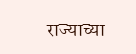राज्याच्या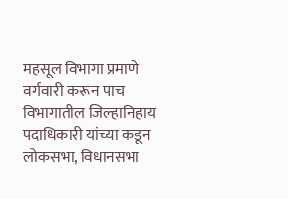महसूल विभागा प्रमाणे वर्गवारी करून पाच विभागातील जिल्हानिहाय पदाधिकारी यांच्या कडून लोकसभा, विधानसभा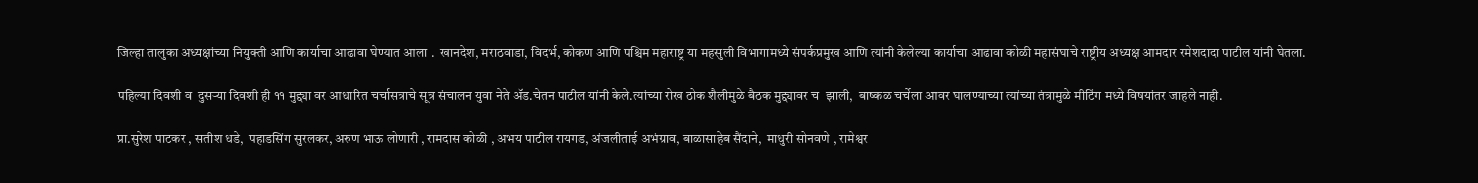जिल्हा तालुका अध्यक्षांच्या नियुक्ती आणि कार्याचा आढावा घेण्यात आला .  खानदेश, मराठवाडा, विदर्भ, कोकण आणि पश्चिम महाराष्ट्र या महसुली विभागामध्ये संपर्कप्रमुख आणि त्यांनी केलेल्या कार्याचा आढावा कोळी महासंघाचे राष्ट्रीय अध्यक्ष आमदार रमेशदादा पाटील यांनी घेतला.

पहिल्या दिवशी व  दुसऱ्या दिवशी ही ११ मुद्द्या वर आधारित चर्चासत्राचे सूत्र संचालन युवा नेते ॲड.चेतन पाटील यांनी केले.त्यांच्या रोख ठोक शैलीमुळे बैठक मुद्द्यावर च  झाली,  बाष्कळ चर्चेला आवर घालण्याच्या त्यांच्या तंत्रामुळे मीटिंग मध्ये विषयांतर जाहले नाही.

प्रा.सुरेश पाटकर , सतीश धडे,  पहाडसिंग सुरलकर, अरुण भाऊ लोणारी , रामदास कोळी , अभय पाटील रायगड, अंजलीताई अभंग्राव, बाळासाहेब सैंदाने,  माधुरी सोनवणे , रामेश्वर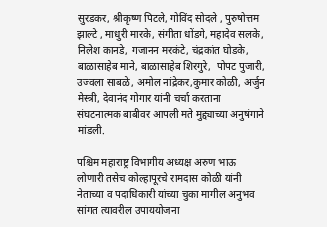सुरडकर, श्रीकृष्ण पिटले, गोविंद सोदले , पुरुषोत्तम झाल्टे , माधुरी मारके, संगीता धोंडगे, महादेव सलके, निलेश कानडे, गजानन मरकंटे, चंद्रकांत घोडके, बाळासाहेब माने, बाळासाहेब शिरगुरे,  पोपट पुजारी,  उज्वला साबळे, अमोल नांद्रेकर,कुमार कोळी, अर्जुन मेस्त्री, देवानंद गोगार यांनी चर्चा करताना संघटनात्मक बाबीवर आपली मते मुद्द्याच्या अनुषंगाने मांडली.

पश्चिम महाराष्ट्र विभागीय अध्यक्ष अरुण भाऊ लोणारी तसेच कोल्हापूरचे रामदास कोळी यांनी नेताच्या व पदाधिकारी यांच्या चुका मागील अनुभव सांगत त्यावरील उपाययोजना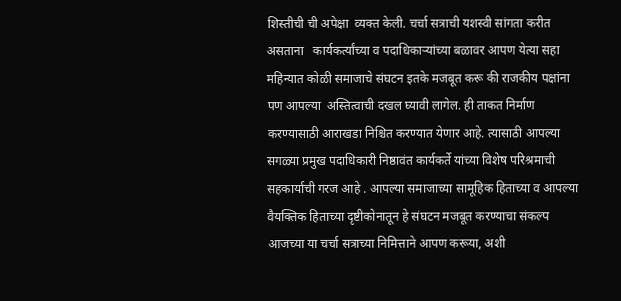शिस्तीची ची अपेक्षा  व्यक्त केली. चर्चा सत्राची यशस्वी सांगता करीत असताना   कार्यकर्त्यांच्या व पदाधिकाऱ्यांच्या बळावर आपण येत्या सहा महिन्यात कोळी समाजाचे संघटन इतके मजबूत करू की राजकीय पक्षांना पण आपल्या  अस्तित्वाची दखल घ्यावी लागेल. ही ताकत निर्माण करण्यासाठी आराखडा निश्चित करण्यात येणार आहे. त्यासाठी आपल्या सगळ्या प्रमुख पदाधिकारी निष्ठावंत कार्यकर्ते यांच्या विशेष परिश्रमाची सहकार्याची गरज आहे . आपल्या समाजाच्या सामूहिक हिताच्या व आपल्या वैयक्तिक हिताच्या दृष्टीकोनातून हे संघटन मजबूत करण्याचा संकल्प आजच्या या चर्चा सत्राच्या निमित्ताने आपण करूया, अशी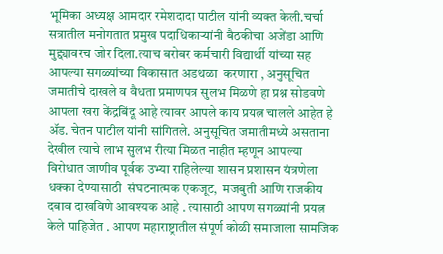भूमिका अध्यक्ष आमदार रमेशदादा पाटील यांनी व्यक्त केली.चर्चा सत्रातील मनोगतात प्रमुख पदाधिकाऱ्यांनी बैठकीचा अजेंडा आणि मुद्द्यावरच जोर दिला.त्याच बरोबर कर्मचारी विद्यार्थी यांच्या सह आपल्या सगळ्यांच्या विकासात अडथळा  करणारा , अनुसूचित जमातीचे दाखले व वैधता प्रमाणपत्र सुलभ मिळणे हा प्रश्न सोडवणे आपला खरा केंद्रबिंदू आहे त्यावर आपले काय प्रयत्न चालले आहेत हे ॲड. चेतन पाटील यांनी सांगितले. अनुसूचित जमातीमध्ये असताना देखील त्याचे लाभ सुलभ रीत्या मिळत नाहीत म्हणून आपल्या विरोधात जाणीव पूर्वक उभ्या राहिलेल्या शासन प्रशासन यंत्रणेला धक्का देण्यासाठी  संघटनात्मक एकजूट,  मजबुती आणि राजकीय दबाव दाखविणे आवश्यक आहे . त्यासाठी आपण सगळ्यांनी प्रयत्न केले पाहिजेत . आपण महाराष्ट्रातील संपूर्ण कोळी समाजाला सामजिक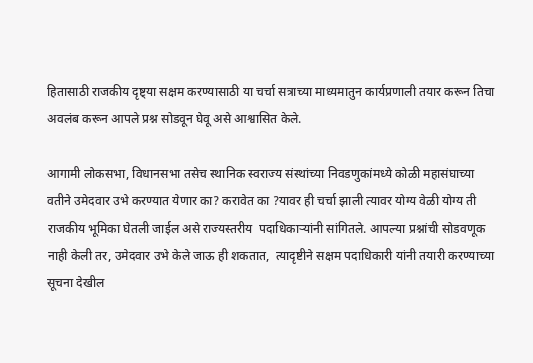हितासाठी राजकीय दृष्ट्या सक्षम करण्यासाठी या चर्चा सत्राच्या माध्यमातुन कार्यप्रणाली तयार करून तिचा अवलंब करून आपले प्रश्न सोडवून घेवू असे आश्वासित केले.

आगामी लोकसभा, विधानसभा तसेच स्थानिक स्वराज्य संस्थांच्या निवडणुकांमध्ये कोळी महासंघाच्या वतीने उमेदवार उभे करण्यात येणार का? करावेत का ?यावर ही चर्चा झाली त्यावर योग्य वेळी योग्य ती राजकीय भूमिका घेतली जाईल असे राज्यस्तरीय  पदाधिकाऱ्यांनी सांगितले. आपल्या प्रश्नांची सोडवणूक नाही केली तर, उमेदवार उभे केले जाऊ ही शकतात,  त्यादृष्टीने सक्षम पदाधिकारी यांनी तयारी करण्याच्या सूचना देखील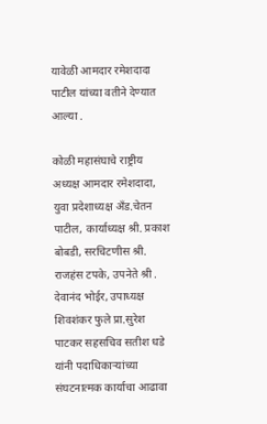यावेळी आमदार रमेशदादा पाटील यांच्या वतीने देण्यात आल्या .

कोळी महासंघाचे राष्ट्रीय अध्यक्ष आमदार रमेशदादा, युवा प्रदेशाध्यक्ष अँड.चेतन पाटील, कार्याध्यक्ष श्री. प्रकाश बोबडी, सरचिटणीस श्री. राजहंस टपके, उपनेते श्री . देवानंद भोईर, उपाध्यक्ष शिवशंकर फुले प्रा.सुरेश पाटकर सहसचिव सतीश धडे यांनी पदाधिकाऱ्यांच्या संघटनात्मक कार्याचा आढावा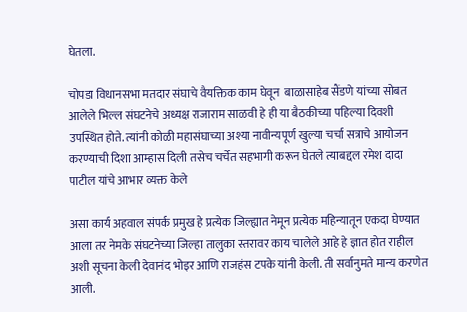घेतला.

चोपडा विधानसभा मतदार संघाचे वैयक्तिक काम घेवून  बाळासाहेब सैंडणे यांच्या सोबत आलेले भिल्ल संघटनेचे अध्यक्ष राजाराम साळवी हे ही या बैठकीच्या पहिल्या दिवशी उपस्थित होते. त्यांनी कोळी महासंघाच्या अश्या नावीन्यपूर्ण खुल्या चर्चा सत्राचे आयोजन करण्याची दिशा आम्हास दिली तसेच चर्चेत सहभागी करून घेतले त्याबद्दल रमेश दादा पाटील यांचे आभार व्यक्त केले

असा कार्य अहवाल संपर्क प्रमुख हे प्रत्येक जिल्ह्यात नेमून प्रत्येक महिन्यातून एकदा घेण्यात आला तर नेमके संघटनेच्या जिल्हा तालुका स्तरावर काय चालेले आहे हे ज्ञात होत राहील अशी सूचना केली देवानंद भोइर आणि राजहंस टपके यांनी केली. ती सर्वानुमते मान्य करणेत आली.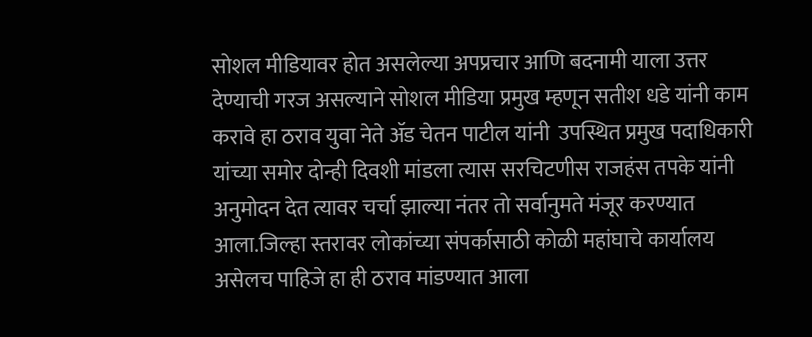सोशल मीडियावर होत असलेल्या अपप्रचार आणि बदनामी याला उत्तर देण्याची गरज असल्याने सोशल मीडिया प्रमुख म्हणून सतीश धडे यांनी काम करावे हा ठराव युवा नेते ॲड चेतन पाटील यांनी  उपस्थित प्रमुख पदाधिकारी यांच्या समोर दोन्ही दिवशी मांडला त्यास सरचिटणीस राजहंस तपके यांनी अनुमोदन देत त्यावर चर्चा झाल्या नंतर तो सर्वानुमते मंजूर करण्यात आला.जिल्हा स्तरावर लोकांच्या संपर्कासाठी कोळी महांघाचे कार्यालय असेलच पाहिजे हा ही ठराव मांडण्यात आला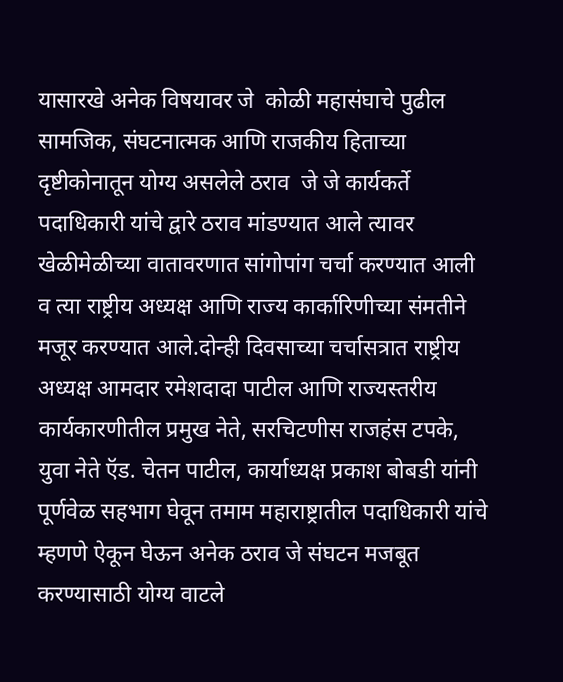यासारखे अनेक विषयावर जे  कोळी महासंघाचे पुढील सामजिक, संघटनात्मक आणि राजकीय हिताच्या दृष्टीकोनातून योग्य असलेले ठराव  जे जे कार्यकर्ते पदाधिकारी यांचे द्वारे ठराव मांडण्यात आले त्यावर खेळीमेळीच्या वातावरणात सांगोपांग चर्चा करण्यात आली व त्या राष्ट्रीय अध्यक्ष आणि राज्य कार्कारिणीच्या संमतीने मजूर करण्यात आले.दोन्ही दिवसाच्या चर्चासत्रात राष्ट्रीय अध्यक्ष आमदार रमेशदादा पाटील आणि राज्यस्तरीय कार्यकारणीतील प्रमुख नेते, सरचिटणीस राजहंस टपके, युवा नेते ऍड. चेतन पाटील, कार्याध्यक्ष प्रकाश बोबडी यांनी पूर्णवेळ सहभाग घेवून तमाम महाराष्ट्रातील पदाधिकारी यांचे म्हणणे ऐकून घेऊन अनेक ठराव जे संघटन मजबूत करण्यासाठी योग्य वाटले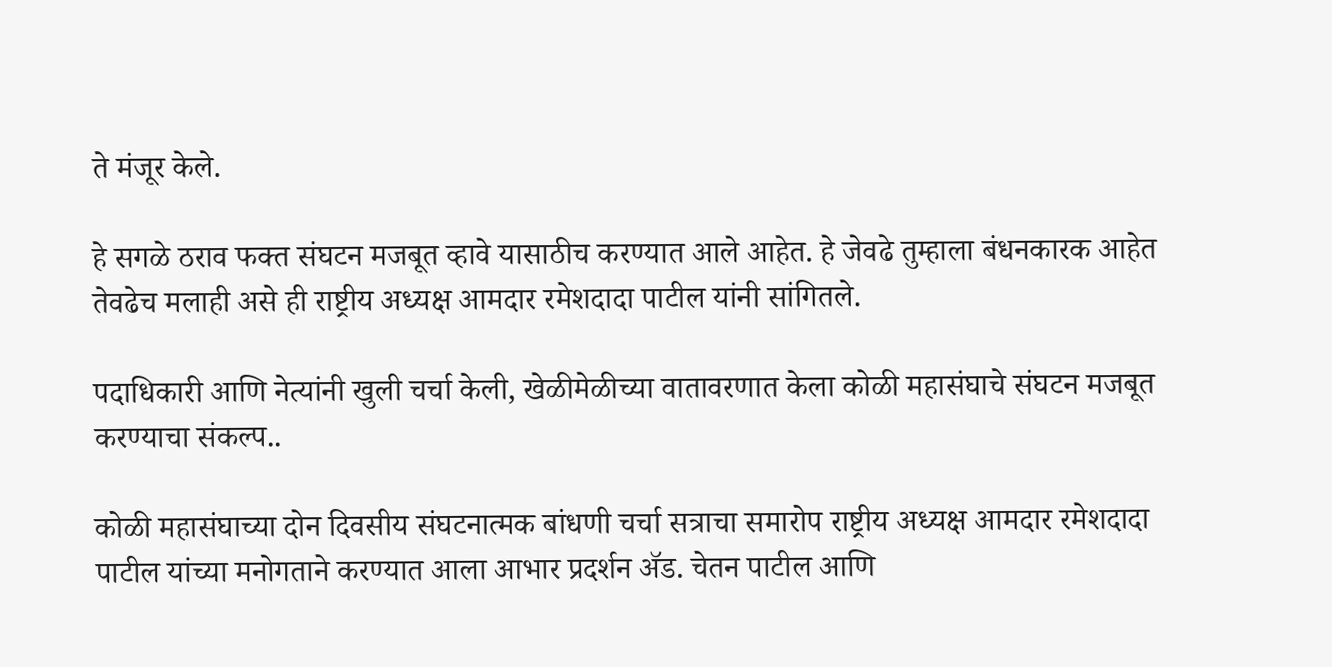ते मंजूर केले.

हे सगळे ठराव फक्त संघटन मजबूत व्हावे यासाठीच करण्यात आले आहेत. हे जेवढे तुम्हाला बंधनकारक आहेत तेवढेच मलाही असे ही राष्ट्रीय अध्यक्ष आमदार रमेशदादा पाटील यांनी सांगितले.

पदाधिकारी आणि नेत्यांनी खुली चर्चा केली, खेळीमेळीच्या वातावरणात केला कोळी महासंघाचे संघटन मजबूत करण्याचा संकल्प..

कोळी महासंघाच्या दोन दिवसीय संघटनात्मक बांधणी चर्चा सत्राचा समारोप राष्ट्रीय अध्यक्ष आमदार रमेशदादा पाटील यांच्या मनोगताने करण्यात आला आभार प्रदर्शन ॲड. चेतन पाटील आणि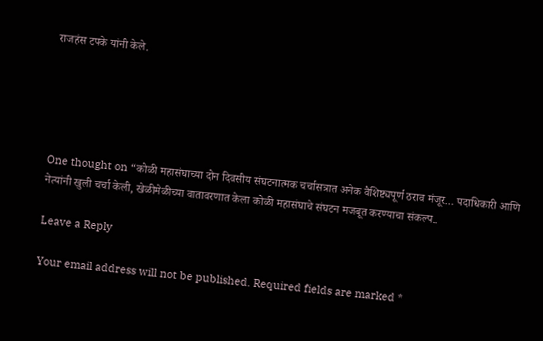राजहंस टपके यांनी केले.





One thought on “कोळी महासंघाच्या दोन दिवसीय संघटनात्मक चर्चासत्रात अनेक वैशिष्ट्यपूर्ण ठराव मंजूर… पदाधिकारी आणि नेत्यांनी खुली चर्चा केली, खेळीमेळीच्या वातावरणात केला कोळी महासंघाचे संघटन मजबूत करण्याचा संकल्प..

Leave a Reply

Your email address will not be published. Required fields are marked *